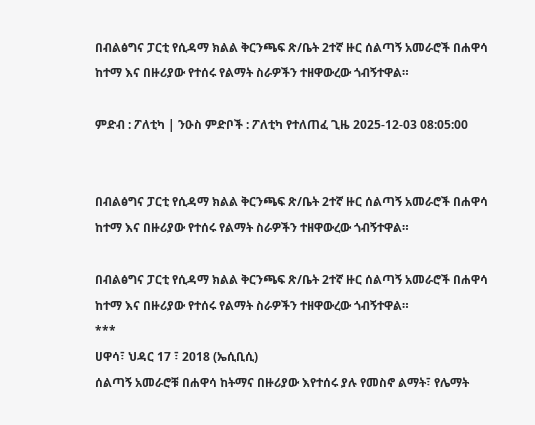በብልፅግና ፓርቲ የሲዳማ ክልል ቅርንጫፍ ጽ/ቤት 2ተኛ ዙር ሰልጣኝ አመራሮች በሐዋሳ ከተማ እና በዙሪያው የተሰሩ የልማት ስራዎችን ተዘዋውረው ጎብኝተዋል።

ምድብ : ፖለቲካ | ንዑስ ምድቦች : ፖለቲካ የተለጠፈ ጊዜ 2025-12-03 08:05:00


በብልፅግና ፓርቲ የሲዳማ ክልል ቅርንጫፍ ጽ/ቤት 2ተኛ ዙር ሰልጣኝ አመራሮች በሐዋሳ ከተማ እና በዙሪያው የተሰሩ የልማት ስራዎችን ተዘዋውረው ጎብኝተዋል።

በብልፅግና ፓርቲ የሲዳማ ክልል ቅርንጫፍ ጽ/ቤት 2ተኛ ዙር ሰልጣኝ አመራሮች በሐዋሳ ከተማ እና በዙሪያው የተሰሩ የልማት ስራዎችን ተዘዋውረው ጎብኝተዋል።
***
ሀዋሳ፣ ህዳር 17 ፣ 2018 (ኤሲቢሲ)
ሰልጣኝ አመራሮቹ በሐዋሳ ከትማና በዙሪያው እየተሰሩ ያሉ የመስኖ ልማት፣ የሌማት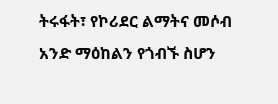ትሩፋት፣ የኮሪደር ልማትና መሶብ አንድ ማዕከልን የጎብኙ ስሆን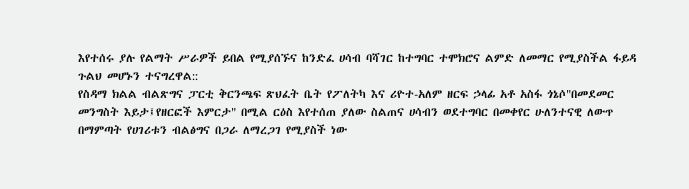እየተሰሩ ያሉ የልማት ሥራዎች ይበል የሚያሰኙና ከንድፈ ሀሳብ ባሻገር ከተግባር ተሞክሮና ልምድ ለመማር የሚያስችል ፋይዳ ጉልህ መሆኑን ተናግረዋል::
የስዳማ ክልል ብልጽግና ፓርቲ ቅርንጫፍ ጽህፈት ቤት የፖለትካ እና ሪዮተ-አለም ዘርፍ ኃላፊ አቶ አስፋ ጎኔሶ"በመደመር መንግስት እይታ፤የዘርፎች እምርታ" በሚል ርዕስ እየተሰጠ ያለው ስልጠና ሀሳብን ወደተግባር በመቀየር ሁለንተናዊ ለውጥ በማምጣት የሀገሪቱን ብልፅግና በጋራ ለማረጋገ የሚያስች ነው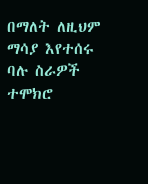በማለት ለዚህም ማሳያ እየተሰሩ ባሉ ስራዎች ተሞክሮ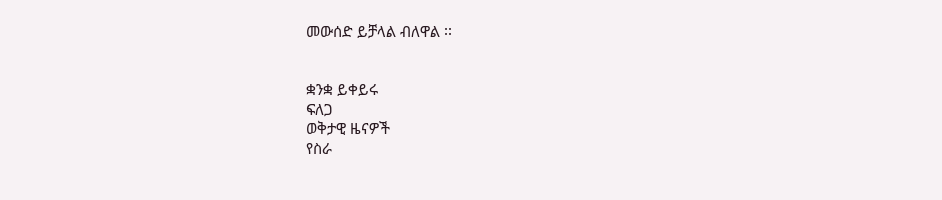መውሰድ ይቻላል ብለዋል ፡፡


ቋንቋ ይቀይሩ
ፍለጋ
ወቅታዊ ዜናዎች
የስራ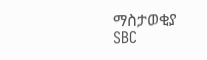ማስታወቂያ
SBC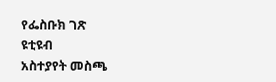የፌስቡክ ገጽ
ዩቲዩብ
አስተያየት መስጫ